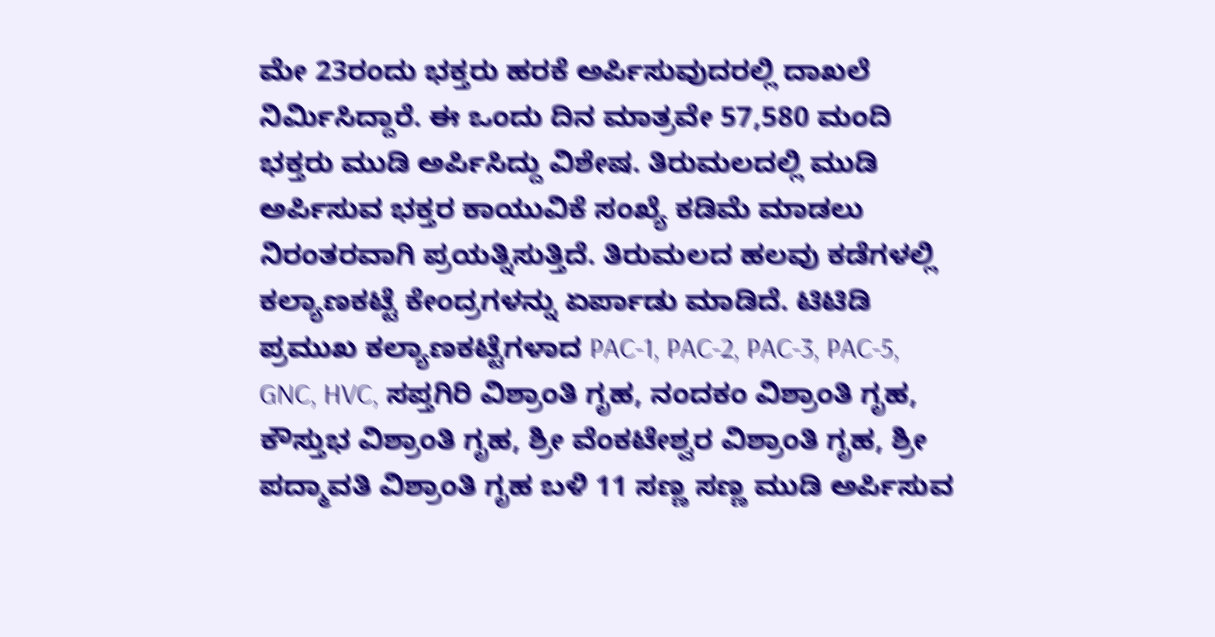ಮೇ 23ರಂದು ಭಕ್ತರು ಹರಕೆ ಅರ್ಪಿಸುವುದರಲ್ಲಿ ದಾಖಲೆ ನಿರ್ಮಿಸಿದ್ದಾರೆ. ಈ ಒಂದು ದಿನ ಮಾತ್ರವೇ 57,580 ಮಂದಿ ಭಕ್ತರು ಮುಡಿ ಅರ್ಪಿಸಿದ್ದು ವಿಶೇಷ. ತಿರುಮಲದಲ್ಲಿ ಮುಡಿ ಅರ್ಪಿಸುವ ಭಕ್ತರ ಕಾಯುವಿಕೆ ಸಂಖ್ಯೆ ಕಡಿಮೆ ಮಾಡಲು ನಿರಂತರವಾಗಿ ಪ್ರಯತ್ನಿಸುತ್ತಿದೆ. ತಿರುಮಲದ ಹಲವು ಕಡೆಗಳಲ್ಲಿ ಕಲ್ಯಾಣಕಟ್ಟೆ ಕೇಂದ್ರಗಳನ್ನು ಏರ್ಪಾಡು ಮಾಡಿದೆ. ಟಿಟಿಡಿ ಪ್ರಮುಖ ಕಲ್ಯಾಣಕಟ್ಟೆಗಳಾದ PAC-1, PAC-2, PAC-3, PAC-5, GNC, HVC, ಸಪ್ತಗಿರಿ ವಿಶ್ರಾಂತಿ ಗೃಹ, ನಂದಕಂ ವಿಶ್ರಾಂತಿ ಗೃಹ, ಕೌಸ್ತುಭ ವಿಶ್ರಾಂತಿ ಗೃಹ, ಶ್ರೀ ವೆಂಕಟೇಶ್ವರ ವಿಶ್ರಾಂತಿ ಗೃಹ, ಶ್ರೀ ಪದ್ಮಾವತಿ ವಿಶ್ರಾಂತಿ ಗೃಹ ಬಳಿ 11 ಸಣ್ಣ ಸಣ್ಣ ಮುಡಿ ಅರ್ಪಿಸುವ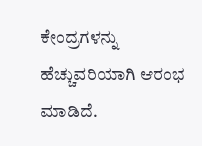ಕೇಂದ್ರಗಳನ್ನು ಹೆಚ್ಚುವರಿಯಾಗಿ ಆರಂಭ ಮಾಡಿದೆ.